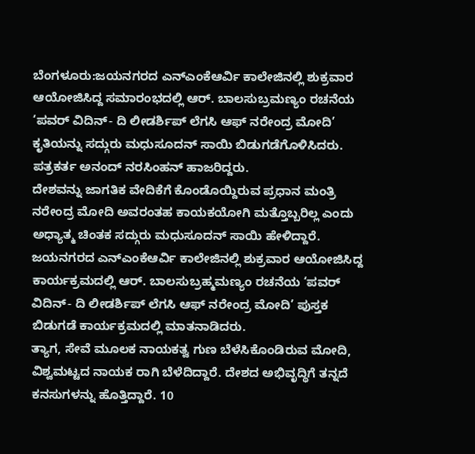ಬೆಂಗಳೂರು:ಜಯನಗರದ ಎನ್ಎಂಕೆಆರ್ವಿ ಕಾಲೇಜಿನಲ್ಲಿ ಶುಕ್ರವಾರ ಆಯೋಜಿಸಿದ್ದ ಸಮಾರಂಭದಲ್ಲಿ ಆರ್. ಬಾಲಸುಬ್ರಮಣ್ಯಂ ರಚನೆಯ ‘ಪವರ್ ವಿದಿನ್- ದಿ ಲೀಡರ್ಶಿಪ್ ಲೆಗಸಿ ಆಫ್ ನರೇಂದ್ರ ಮೋದಿ’ ಕೃತಿಯನ್ನು ಸದ್ಗುರು ಮಧುಸೂದನ್ ಸಾಯಿ ಬಿಡುಗಡೆಗೊಳಿಸಿದರು. ಪತ್ರಕರ್ತ ಅನಂದ್ ನರಸಿಂಹನ್ ಹಾಜರಿದ್ದರು.
ದೇಶವನ್ನು ಜಾಗತಿಕ ವೇದಿಕೆಗೆ ಕೊಂಡೊಯ್ದಿರುವ ಪ್ರಧಾನ ಮಂತ್ರಿ ನರೇಂದ್ರ ಮೋದಿ ಅವರಂತಹ ಕಾಯಕಯೋಗಿ ಮತ್ತೊಬ್ಬರಿಲ್ಲ ಎಂದು ಅಧ್ಯಾತ್ಮ ಚಿಂತಕ ಸದ್ಗುರು ಮಧುಸೂದನ್ ಸಾಯಿ ಹೇಳಿದ್ದಾರೆ. ಜಯನಗರದ ಎನ್ಎಂಕೆಆರ್ವಿ ಕಾಲೇಜಿನಲ್ಲಿ ಶುಕ್ರವಾರ ಆಯೋಜಿಸಿದ್ದ ಕಾರ್ಯಕ್ರಮದಲ್ಲಿ ಆರ್. ಬಾಲಸುಬ್ರಹ್ಮಮಣ್ಯಂ ರಚನೆಯ ‘ಪವರ್ ವಿದಿನ್- ದಿ ಲೀಡರ್ಶಿಪ್ ಲೆಗಸಿ ಆಫ್ ನರೇಂದ್ರ ಮೋದಿ’ ಪುಸ್ತಕ ಬಿಡುಗಡೆ ಕಾರ್ಯಕ್ರಮದಲ್ಲಿ ಮಾತನಾಡಿದರು.
ತ್ಯಾಗ, ಸೇವೆ ಮೂಲಕ ನಾಯಕತ್ವ ಗುಣ ಬೆಳೆಸಿಕೊಂಡಿರುವ ಮೋದಿ, ವಿಶ್ವಮಟ್ಟದ ನಾಯಕ ರಾಗಿ ಬೆಳೆದಿದ್ದಾರೆ. ದೇಶದ ಅಭಿವೃದ್ಧಿಗೆ ತನ್ನದೆ ಕನಸುಗಳನ್ನು ಹೊತ್ತಿದ್ದಾರೆ. 10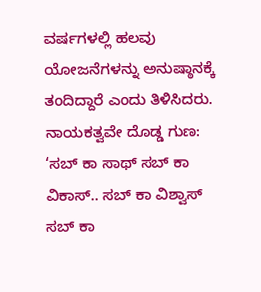ವರ್ಷಗಳಲ್ಲಿ ಹಲವು ಯೋಜನೆಗಳನ್ನು ಅನುಷ್ಠಾನಕ್ಕೆ ತಂದಿದ್ದಾರೆ ಎಂದು ತಿಳಿಸಿದರು.
ನಾಯಕತ್ವವೇ ದೊಡ್ಡ ಗುಣ: ‘ಸಬ್ ಕಾ ಸಾಥ್ ಸಬ್ ಕಾ ವಿಕಾಸ್.. ಸಬ್ ಕಾ ವಿಶ್ವಾಸ್ ಸಬ್ ಕಾ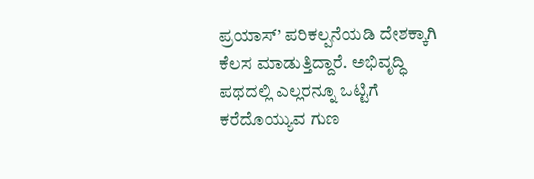ಪ್ರಯಾಸ್’ ಪರಿಕಲ್ಪನೆಯಡಿ ದೇಶಕ್ಕಾಗಿ ಕೆಲಸ ಮಾಡುತ್ತಿದ್ದಾರೆ. ಅಭಿವೃದ್ಧಿ ಪಥದಲ್ಲಿ ಎಲ್ಲರನ್ನೂ ಒಟ್ಟಿಗೆ ಕರೆದೊಯ್ಯುವ ಗುಣ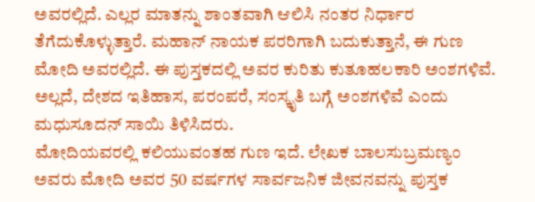ಅವರಲ್ಲಿದೆ. ಎಲ್ಲರ ಮಾತನ್ನು ಶಾಂತವಾಗಿ ಆಲಿಸಿ ನಂತರ ನಿರ್ಧಾರ ತೆಗೆದುಕೊಳ್ಳುತ್ತಾರೆ. ಮಹಾನ್ ನಾಯಕ ಪರರಿಗಾಗಿ ಬದುಕುತ್ತಾನೆ, ಈ ಗುಣ ಮೋದಿ ಅವರಲ್ಲಿದೆ. ಈ ಪುಸ್ತಕದಲ್ಲಿ ಅವರ ಕುರಿತು ಕುತೂಹಲಕಾರಿ ಅಂಶಗಳಿವೆ. ಅಲ್ಲದೆ, ದೇಶದ ಇತಿಹಾಸ, ಪರಂಪರೆ, ಸಂಸ್ಕೃತಿ ಬಗ್ಗೆ ಅಂಶಗಳಿವೆ ಎಂದು ಮಧುಸೂದನ್ ಸಾಯಿ ತಿಳಿಸಿದರು.
ಮೋದಿಯವರಲ್ಲಿ ಕಲಿಯುವಂತಹ ಗುಣ ಇದೆ. ಲೇಖಕ ಬಾಲಸುಬ್ರಮಣ್ಯಂ ಅವರು ಮೋದಿ ಅವರ 50 ವರ್ಷಗಳ ಸಾರ್ವಜನಿಕ ಜೀವನವನ್ನು ಪುಸ್ತಕ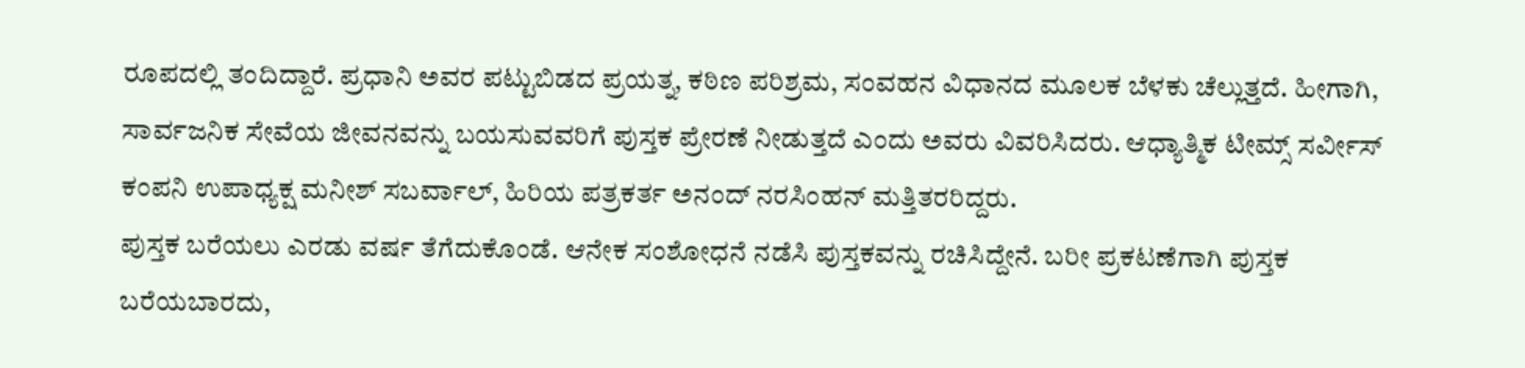ರೂಪದಲ್ಲಿ ತಂದಿದ್ದಾರೆ. ಪ್ರಧಾನಿ ಅವರ ಪಟ್ಟುಬಿಡದ ಪ್ರಯತ್ನ, ಕಠಿಣ ಪರಿಶ್ರಮ, ಸಂವಹನ ವಿಧಾನದ ಮೂಲಕ ಬೆಳಕು ಚೆಲ್ಲುತ್ತದೆ. ಹೀಗಾಗಿ, ಸಾರ್ವಜನಿಕ ಸೇವೆಯ ಜೀವನವನ್ನು ಬಯಸುವವರಿಗೆ ಪುಸ್ತಕ ಪ್ರೇರಣೆ ನೀಡುತ್ತದೆ ಎಂದು ಅವರು ವಿವರಿಸಿದರು. ಆಧ್ಯಾತ್ಮಿಕ ಟೀಮ್ಸ್ ಸರ್ವೀಸ್ ಕಂಪನಿ ಉಪಾಧ್ಯಕ್ಷ ಮನೀಶ್ ಸಬರ್ವಾಲ್, ಹಿರಿಯ ಪತ್ರಕರ್ತ ಅನಂದ್ ನರಸಿಂಹನ್ ಮತ್ತಿತರರಿದ್ದರು.
ಪುಸ್ತಕ ಬರೆಯಲು ಎರಡು ವರ್ಷ ತೆಗೆದುಕೊಂಡೆ. ಆನೇಕ ಸಂಶೋಧನೆ ನಡೆಸಿ ಪುಸ್ತಕವನ್ನು ರಚಿಸಿದ್ದೇನೆ. ಬರೀ ಪ್ರಕಟಣೆಗಾಗಿ ಪುಸ್ತಕ ಬರೆಯಬಾರದು,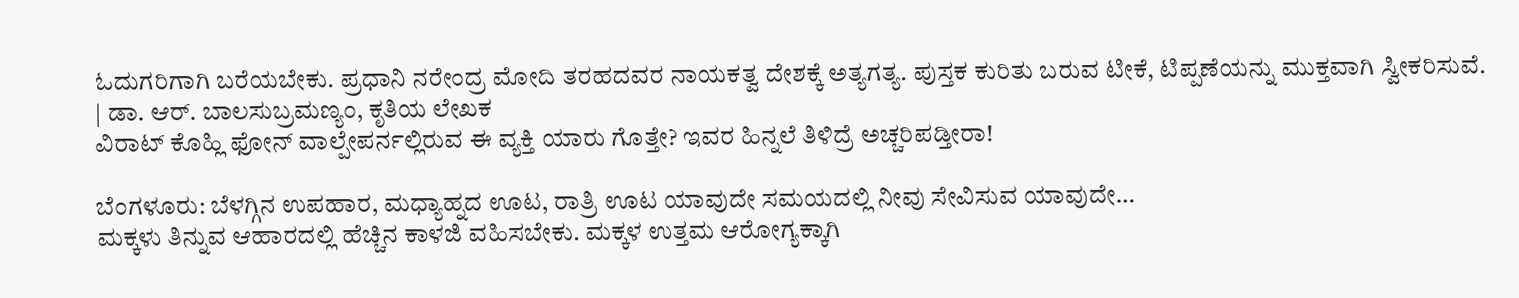ಓದುಗರಿಗಾಗಿ ಬರೆಯಬೇಕು. ಪ್ರಧಾನಿ ನರೇಂದ್ರ ಮೋದಿ ತರಹದವರ ನಾಯಕತ್ವ ದೇಶಕ್ಕೆ ಅತ್ಯಗತ್ಯ. ಪುಸ್ತಕ ಕುರಿತು ಬರುವ ಟೀಕೆ, ಟಿಪ್ಪಣೆಯನ್ನು ಮುಕ್ತವಾಗಿ ಸ್ವೀಕರಿಸುವೆ.
| ಡಾ. ಆರ್. ಬಾಲಸುಬ್ರಮಣ್ಯಂ, ಕೃತಿಯ ಲೇಖಕ
ವಿರಾಟ್ ಕೊಹ್ಲಿ ಫೋನ್ ವಾಲ್ಪೇಪರ್ನಲ್ಲಿರುವ ಈ ವ್ಯಕ್ತಿ ಯಾರು ಗೊತ್ತೇ? ಇವರ ಹಿನ್ನಲೆ ತಿಳಿದ್ರೆ ಅಚ್ಚರಿಪಡ್ತೀರಾ!

ಬೆಂಗಳೂರು: ಬೆಳಗ್ಗಿನ ಉಪಹಾರ, ಮಧ್ಯಾಹ್ನದ ಊಟ, ರಾತ್ರಿ ಊಟ ಯಾವುದೇ ಸಮಯದಲ್ಲಿ ನೀವು ಸೇವಿಸುವ ಯಾವುದೇ…
ಮಕ್ಕಳು ತಿನ್ನುವ ಆಹಾರದಲ್ಲಿ ಹೆಚ್ಚಿನ ಕಾಳಜಿ ವಹಿಸಬೇಕು. ಮಕ್ಕಳ ಉತ್ತಮ ಆರೋಗ್ಯಕ್ಕಾಗಿ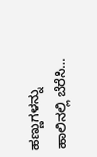ಹಣ್ಣುಗಳನ್ನು ಹಾಲಿನಲ್ಲಿ ಬೆರೆಸಿ…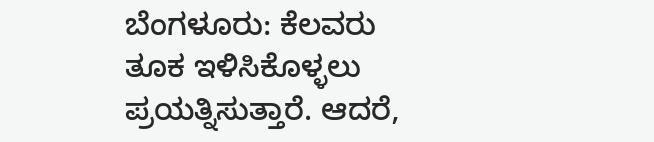ಬೆಂಗಳೂರು: ಕೆಲವರು ತೂಕ ಇಳಿಸಿಕೊಳ್ಳಲು ಪ್ರಯತ್ನಿಸುತ್ತಾರೆ. ಆದರೆ,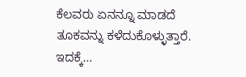ಕೆಲವರು ಏನನ್ನೂ ಮಾಡದೆ ತೂಕವನ್ನು ಕಳೆದುಕೊಳ್ಳುತ್ತಾರೆ. ಇದಕ್ಕೆ…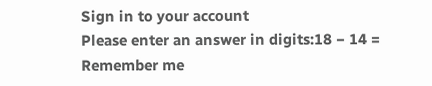Sign in to your account
Please enter an answer in digits:18 − 14 =
Remember me